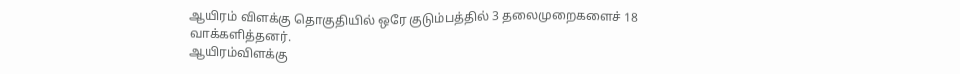ஆயிரம் விளக்கு தொகுதியில் ஒரே குடும்பத்தில் 3 தலைமுறைகளைச் 18 வாக்களித்தனர்.
ஆயிரம்விளக்கு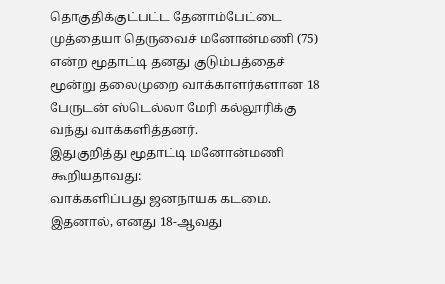தொகுதிக்குட்பட்ட தேனாம்பேட்டை முத்தையா தெருவைச் மனோன்மணி (75) என்ற மூதாட்டி தனது குடும்பத்தைச் மூன்று தலைமுறை வாக்காளர்களான 18 பேருடன் ஸ்டெல்லா மேரி கல்லூரிக்கு வந்து வாக்களித்தனர்.
இதுகுறித்து மூதாட்டி மனோன்மணி கூறியதாவது:
வாக்களிப்பது ஜனநாயக கடமை. இதனால், எனது 18-ஆவது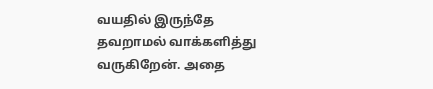வயதில் இருந்தே தவறாமல் வாக்களித்து வருகிறேன். அதை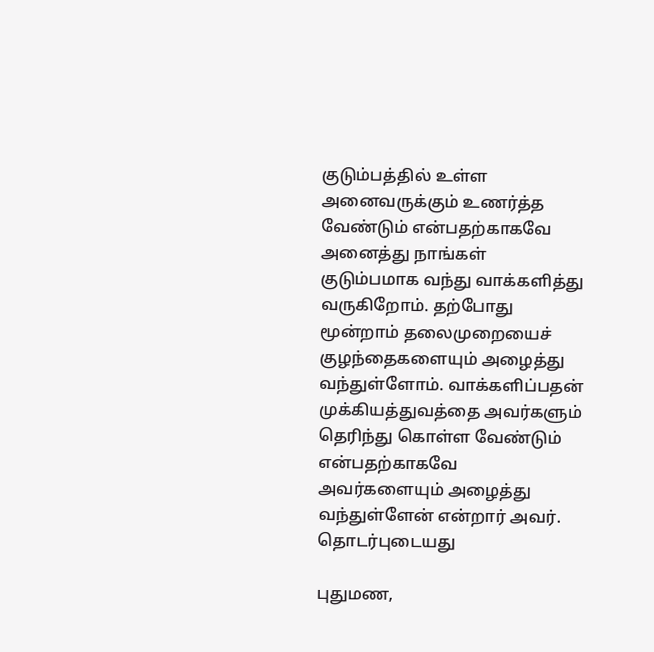குடும்பத்தில் உள்ள அனைவருக்கும் உணர்த்த வேண்டும் என்பதற்காகவே அனைத்து நாங்கள் குடும்பமாக வந்து வாக்களித்து வருகிறோம். தற்போது மூன்றாம் தலைமுறையைச் குழந்தைகளையும் அழைத்து வந்துள்ளோம். வாக்களிப்பதன் முக்கியத்துவத்தை அவர்களும் தெரிந்து கொள்ள வேண்டும் என்பதற்காகவே அவர்களையும் அழைத்து வந்துள்ளேன் என்றார் அவர்.
தொடர்புடையது

புதுமண,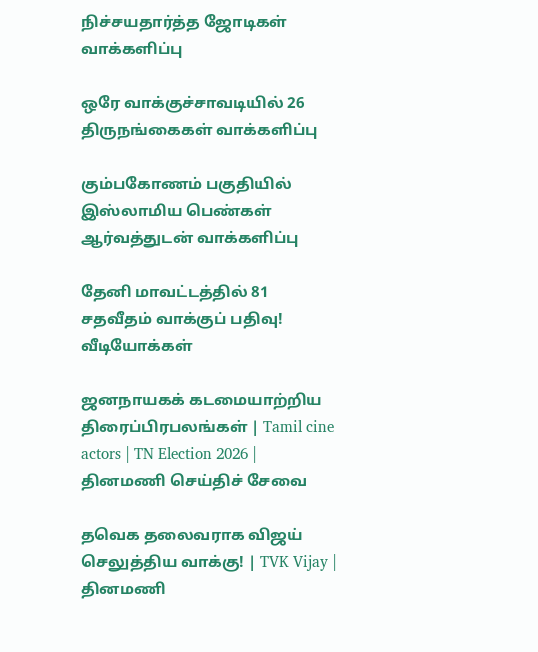நிச்சயதார்த்த ஜோடிகள் வாக்களிப்பு

ஒரே வாக்குச்சாவடியில் 26 திருநங்கைகள் வாக்களிப்பு

கும்பகோணம் பகுதியில் இஸ்லாமிய பெண்கள் ஆர்வத்துடன் வாக்களிப்பு

தேனி மாவட்டத்தில் 81 சதவீதம் வாக்குப் பதிவு!
வீடியோக்கள்

ஜனநாயகக் கடமையாற்றிய திரைப்பிரபலங்கள் | Tamil cine actors | TN Election 2026 |
தினமணி செய்திச் சேவை

தவெக தலைவராக விஜய் செலுத்திய வாக்கு! | TVK Vijay |
தினமணி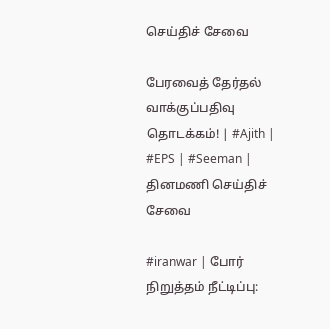செய்திச் சேவை

பேரவைத் தேர்தல் வாக்குப்பதிவு தொடக்கம்! | #Ajith | #EPS | #Seeman |
தினமணி செய்திச் சேவை

#iranwar | போர் நிறுத்தம் நீட்டிப்பு: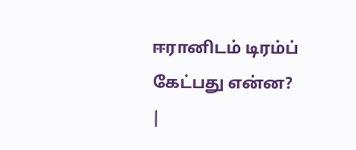ஈரானிடம் டிரம்ப் கேட்பது என்ன? |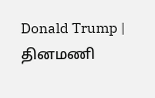Donald Trump |
தினமணி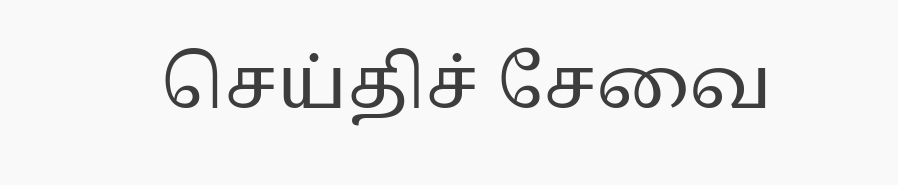செய்திச் சேவை